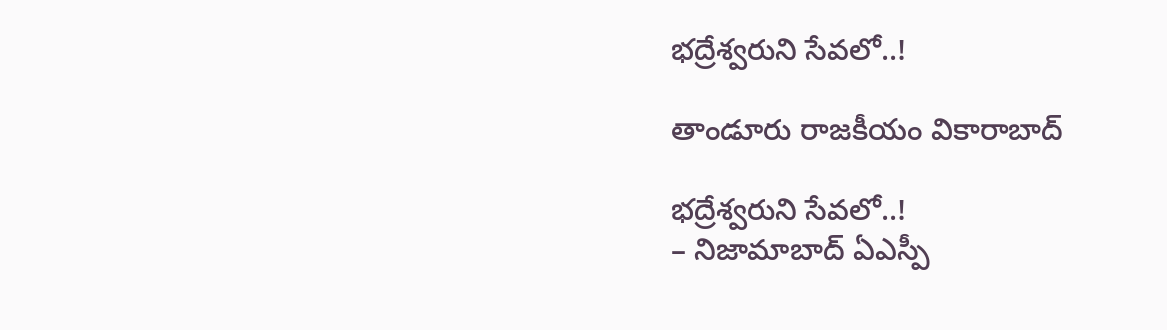భద్రేశ్వరుని సేవలో..!

తాండూరు రాజకీయం వికారాబాద్

భద్రేశ్వరుని సేవలో..!
– నిజామాబాద్‌ ఏఎస్పీ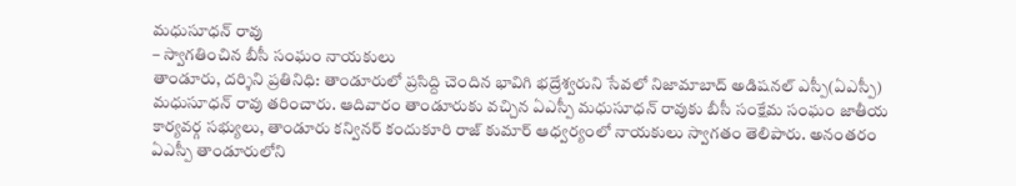మధుసూధన్ రావు
– స్వాగతించిన బీసీ సంఘం నాయకులు
తాండూరు, దర్శిని ప్రతినిధి: తాండూరులో ప్రసిద్ది చెందిన భావిగి భద్రేశ్వరుని సేవలో నిజామాబాద్ అడిషనల్ ఎస్పీ(ఏఎస్పీ) మధుసూధన్ రావు తరించారు. ఆదివారం తాండూరుకు వచ్చిన ఏఎస్పీ మధుసూధన్ రావుకు బీసీ సంక్షేమ సంఘం జాతీయ కార్యవర్గ సభ్యులు, తాండూరు కన్వినర్ కందుకూరి రాజ్ కుమార్ ఆధ్వర్యంలో నాయకులు స్వాగతం తెలిపారు. అనంతరం ఏఎస్పీ తాండూరులోని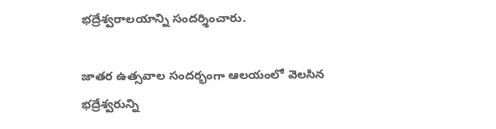భద్రేశ్వరాలయాన్ని సందర్శించారు.

జాతర ఉత్సవాల సందర్భంగా ఆలయంలో వెలసిన భద్రేశ్వరున్ని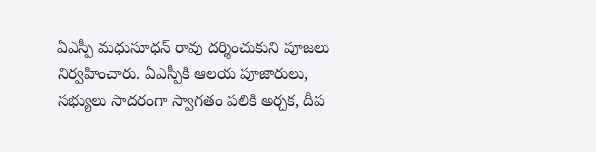ఏఎస్పీ మధుసూధన్‌ రావు దర్శించుకుని పూజలు నిర్వహించారు. ఏఎస్పీకి ఆలయ పూజారులు, సభ్యులు సాదరంగా స్వాగతం పలికి అర్చక, దీప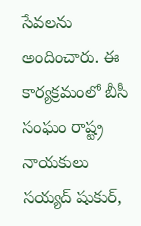సేవలను అందించారు. ఈ కార్యక్రమంలో బీసీ సంఘం రాష్ట్ర నాయకులు సయ్యద్ షుకుర్,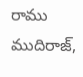రాము ముదిరాజ్,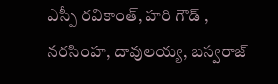ఎస్పీ రవికాంత్, హరి గౌడ్ , నరసింహ, దావులయ్య, బస్వరాజ్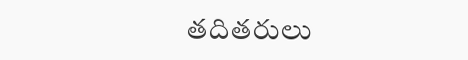తదితరులు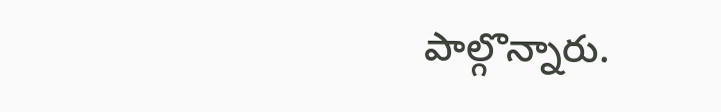పాల్గొన్నారు.